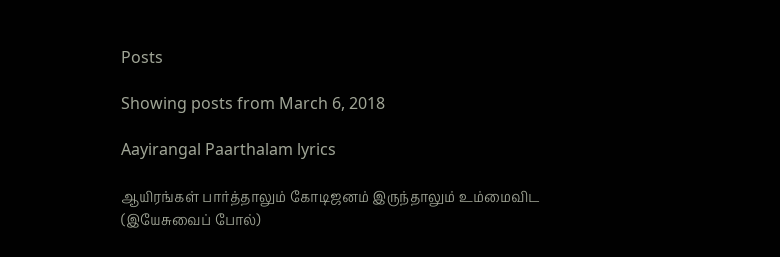Posts

Showing posts from March 6, 2018

Aayirangal Paarthalam lyrics

ஆயிரங்கள் பார்த்தாலும் கோடிஜனம் இருந்தாலும் உம்மைவிட (இயேசுவைப் போல்)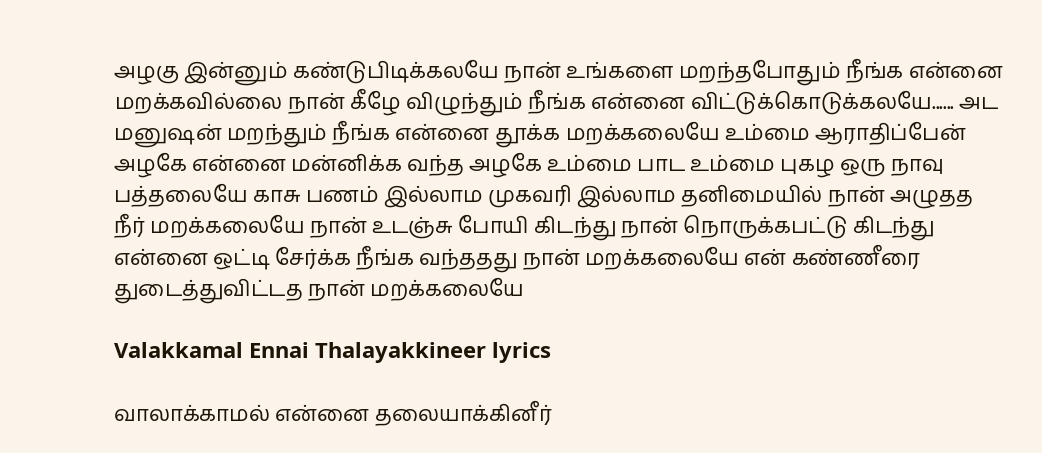அழகு இன்னும் கண்டுபிடிக்கலயே நான் உங்களை மறந்தபோதும் நீங்க என்னை மறக்கவில்லை நான் கீழே விழுந்தும் நீங்க என்னை விட்டுக்கொடுக்கலயே...... அட மனுஷன் மறந்தும் நீங்க என்னை தூக்க மறக்கலையே உம்மை ஆராதிப்பேன் அழகே என்னை மன்னிக்க வந்த அழகே உம்மை பாட உம்மை புகழ ஒரு நாவு பத்தலையே காசு பணம் இல்லாம முகவரி இல்லாம தனிமையில் நான் அழுதத நீர் மறக்கலையே நான் உடஞ்சு போயி கிடந்து நான் நொருக்கபட்டு கிடந்து என்னை ஒட்டி சேர்க்க நீங்க வந்ததது நான் மறக்கலையே என் கண்ணீரை துடைத்துவிட்டத நான் மறக்கலையே

Valakkamal Ennai Thalayakkineer lyrics

வாலாக்காமல் என்னை தலையாக்கினீர்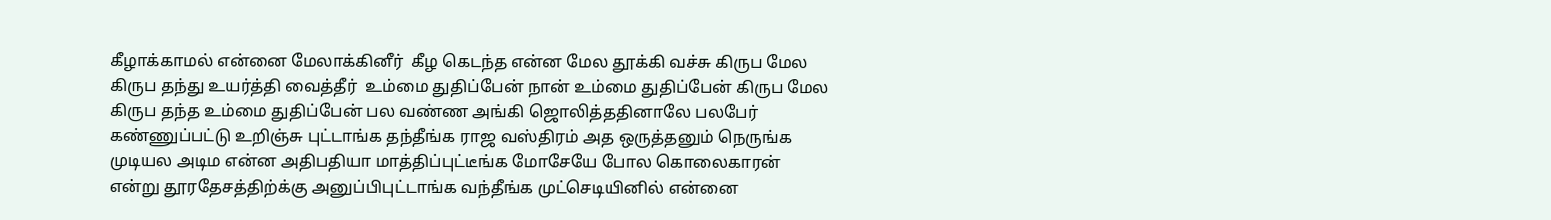கீழாக்காமல் என்னை மேலாக்கினீர்  கீழ கெடந்த என்ன மேல தூக்கி வச்சு கிருப மேல கிருப தந்து உயர்த்தி வைத்தீர்  உம்மை துதிப்பேன் நான் உம்மை துதிப்பேன் கிருப மேல கிருப தந்த உம்மை துதிப்பேன் பல வண்ண அங்கி ஜொலித்ததினாலே பலபேர் கண்ணுப்பட்டு உறிஞ்சு புட்டாங்க தந்தீங்க ராஜ வஸ்திரம் அத ஒருத்தனும் நெருங்க முடியல அடிம என்ன அதிபதியா மாத்திப்புட்டீங்க மோசேயே போல கொலைகாரன் என்று தூரதேசத்திற்க்கு அனுப்பிபுட்டாங்க வந்தீங்க முட்செடியினில் என்னை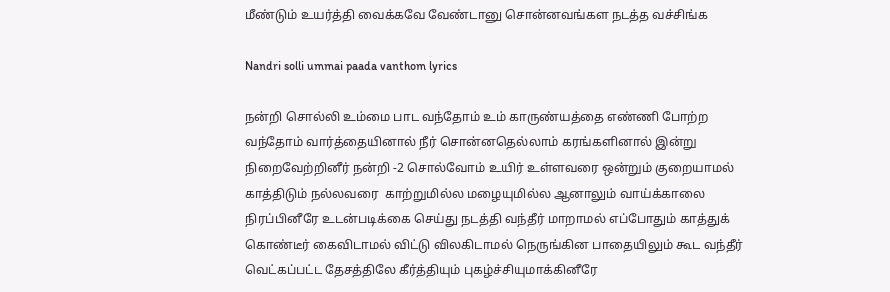மீண்டும் உயர்த்தி வைக்கவே வேண்டானு சொன்னவங்கள நடத்த வச்சிங்க

Nandri solli ummai paada vanthom lyrics

நன்றி சொல்லி உம்மை பாட வந்தோம் உம் காருண்யத்தை எண்ணி போற்ற வந்தோம் வார்த்தையினால் நீர் சொன்னதெல்லாம் கரங்களினால் இன்று நிறைவேற்றினீர் நன்றி -2 சொல்வோம் உயிர் உள்ளவரை ஒன்றும் குறையாமல் காத்திடும் நல்லவரை  காற்றுமில்ல மழையுமில்ல ஆனாலும் வாய்க்காலை நிரப்பினீரே உடன்படிக்கை செய்து நடத்தி வந்தீர் மாறாமல் எப்போதும் காத்துக் கொண்டீர் கைவிடாமல் விட்டு விலகிடாமல் நெருங்கின பாதையிலும் கூட வந்தீர்  வெட்கப்பட்ட தேசத்திலே கீர்த்தியும் புகழ்ச்சியுமாக்கினீரே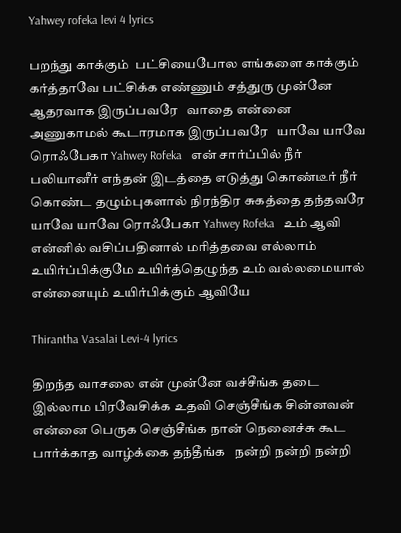Yahwey rofeka levi 4 lyrics

பறந்து காக்கும்  பட்சியைபோல எங்களை காக்கும் கர்த்தாவே பட்சிக்க எண்ணும் சத்துரு முன்னே ஆதரவாக இருப்பவரே   வாதை என்னை அணுகாமல் கூடாரமாக இருப்பவரே   யாவே யாவே ரொஃபேகா Yahwey Rofeka   என் சார்ப்பில் நீர் பலியானீர் எந்தன் இடத்தை எடுத்து கொண்டீர் நீர் கொண்ட தழும்புகளால் நிரந்திர சுகத்தை தந்தவரே   யாவே யாவே ரொஃபேகா Yahwey Rofeka   உம் ஆவி என்னில் வசிப்பதினால் மரித்தவை எல்லாம் உயிர்ப்பிக்குமே உயிர்த்தெழுந்த உம் வல்லமையால் என்னையும் உயிர்பிக்கும் ஆவியே

Thirantha Vasalai Levi-4 lyrics

திறந்த வாசலை என் முன்னே வச்சீங்க தடை இல்லாம பிரவேசிக்க உதவி செஞ்சீங்க சின்னவன் என்னை பெருக செஞ்சீங்க நான் நெனைச்சு கூட பார்க்காத வாழ்க்கை தந்தீங்க   நன்றி நன்றி நன்றி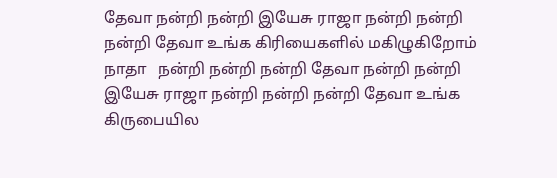தேவா நன்றி நன்றி இயேசு ராஜா நன்றி நன்றி நன்றி தேவா உங்க கிரியைகளில் மகிழுகிறோம் நாதா   நன்றி நன்றி நன்றி தேவா நன்றி நன்றி இயேசு ராஜா நன்றி நன்றி நன்றி தேவா உங்க கிருபையில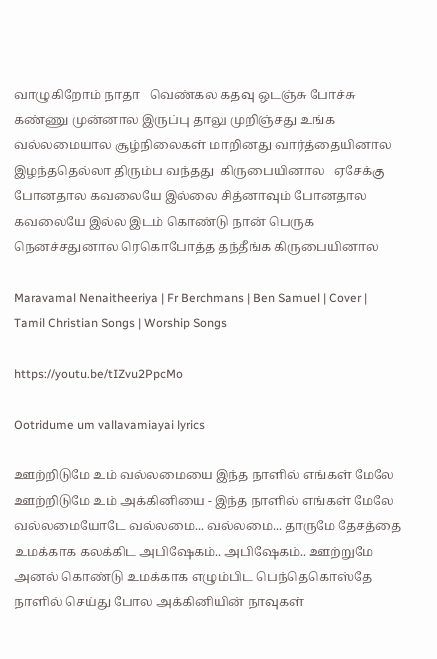வாழுகிறோம் நாதா   வெண்கல கதவு ஒடஞ்சு போச்சு கண்ணு முன்னால இருப்பு தாலு முறிஞ்சது உங்க வல்லமையால சூழ்நிலைகள் மாறினது வார்த்தையினால இழந்ததெல்லா திரும்ப வந்தது  கிருபையினால   ஏசேக்கு போனதால கவலையே இல்லை சித்னாவும் போனதால கவலையே இல்ல இடம் கொண்டு நான் பெருக நெனச்சதுனால ரெகொபோத்த தந்தீங்க கிருபையினால

Maravamal Nenaitheeriya | Fr Berchmans | Ben Samuel | Cover | Tamil Christian Songs | Worship Songs

https://youtu.be/tIZvu2PpcMo

Ootridume um vallavamiayai lyrics

ஊற்றிடுமே உம் வல்லமையை இந்த நாளில் எங்கள் மேலே ஊற்றிடுமே உம் அக்கினியை - இந்த நாளில் எங்கள் மேலே வல்லமையோடே வல்லமை... வல்லமை... தாருமே தேசத்தை உமக்காக கலக்கிட அபிஷேகம்.. அபிஷேகம்.. ஊற்றுமே அனல் கொண்டு உமக்காக எழும்பிட பெந்தெகொஸ்தே நாளில் செய்து போல அக்கினியின் நாவுகள்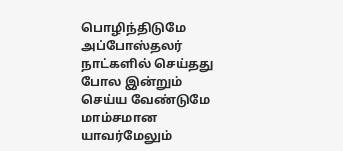பொழிந்திடுமே அப்போஸ்தலர் நாட்களில் செய்தது போல இன்றும் செய்ய வேண்டுமே மாம்சமான யாவர்மேலும்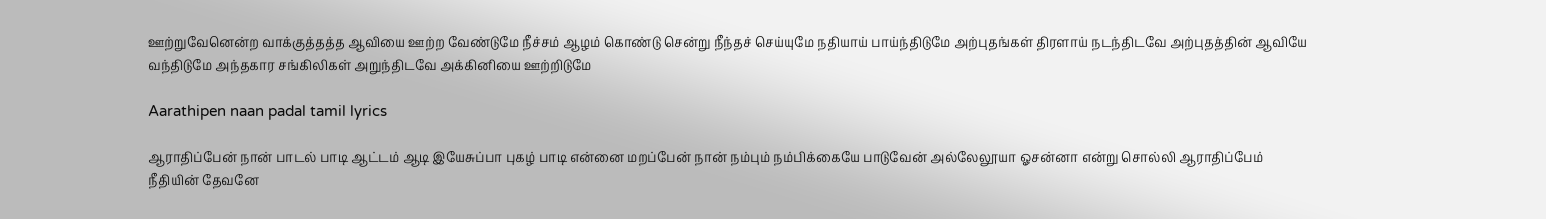ஊற்றுவேனென்ற வாக்குத்தத்த ஆவியை ஊற்ற வேண்டுமே நீச்சம் ஆழம் கொண்டு சென்று நீந்தச் செய்யுமே நதியாய் பாய்ந்திடுமே அற்புதங்கள் திரளாய் நடந்திடவே அற்புதத்தின் ஆவியே வந்திடுமே அந்தகார சங்கிலிகள் அறுந்திடவே அக்கினியை ஊற்றிடுமே

Aarathipen naan padal tamil lyrics

ஆராதிப்பேன் நான் பாடல் பாடி ஆட்டம் ஆடி இயேசுப்பா புகழ் பாடி என்னை மறப்பேன் நான் நம்பும் நம்பிக்கையே பாடுவேன் அல்லேலூயா ஓசன்னா என்று சொல்லி ஆராதிப்பேம் நீதியின் தேவனே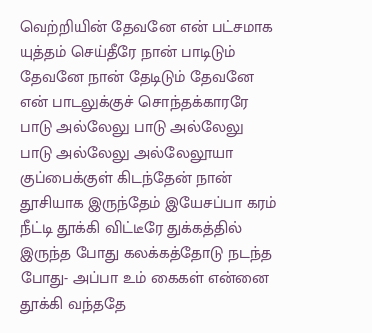வெற்றியின் தேவனே என் பட்சமாக யுத்தம் செய்தீரே நான் பாடிடும் தேவனே நான் தேடிடும் தேவனே என் பாடலுக்குச் சொந்தக்காரரே பாடு அல்லேலு பாடு அல்லேலு பாடு அல்லேலு அல்லேலூயா குப்பைக்குள் கிடந்தேன் நான் தூசியாக இருந்தேம் இயேசப்பா கரம் நீட்டி தூக்கி விட்டீரே துக்கத்தில் இருந்த போது கலக்கத்தோடு நடந்த போது- அப்பா உம் கைகள் என்னை தூக்கி வந்ததே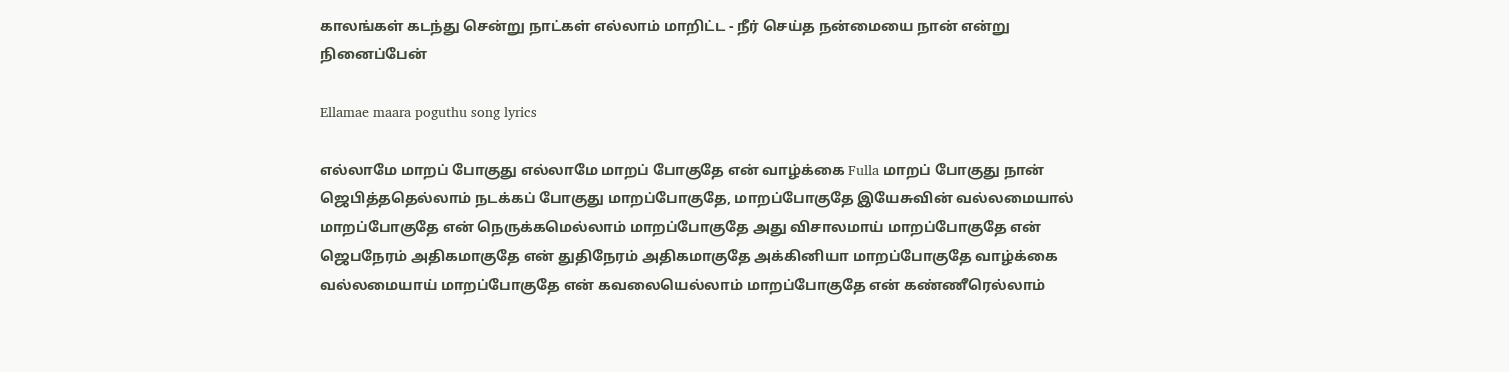காலங்கள் கடந்து சென்று நாட்கள் எல்லாம் மாறிட்ட - நீர் செய்த நன்மையை நான் என்று நினைப்பேன்

Ellamae maara poguthu song lyrics

எல்லாமே மாறப் போகுது எல்லாமே மாறப் போகுதே என் வாழ்க்கை Fulla மாறப் போகுது நான் ஜெபித்ததெல்லாம் நடக்கப் போகுது மாறப்போகுதே, மாறப்போகுதே இயேசுவின் வல்லமையால் மாறப்போகுதே என் நெருக்கமெல்லாம் மாறப்போகுதே அது விசாலமாய் மாறப்போகுதே என் ஜெபநேரம் அதிகமாகுதே என் துதிநேரம் அதிகமாகுதே அக்கினியா மாறப்போகுதே வாழ்க்கை வல்லமையாய் மாறப்போகுதே என் கவலையெல்லாம் மாறப்போகுதே என் கண்ணீரெல்லாம்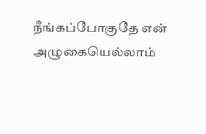நீங்கப்போகுதே என் அழுகையெல்லாம்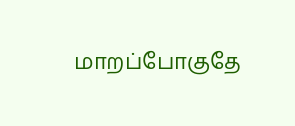மாறப்போகுதே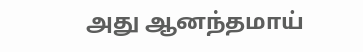அது ஆனந்தமாய்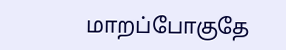மாறப்போகுதே